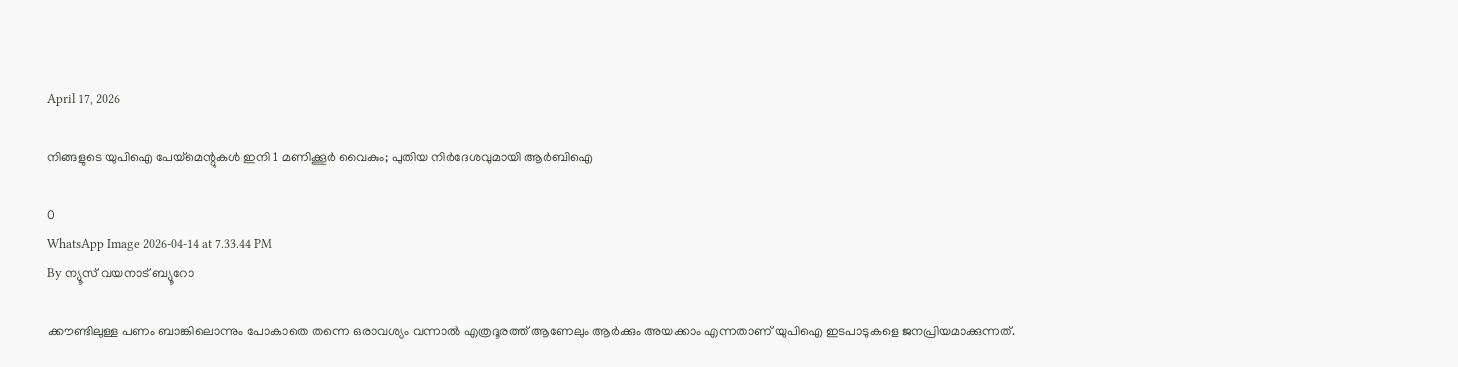April 17, 2026

നിങ്ങളുടെ യുപിഐ പേയ്‌മെന്റുകള്‍ ഇനി 1 മണിക്കൂര്‍ വൈകും; പുതിയ നിർദേശവുമായി ആർബിഐ

0
WhatsApp Image 2026-04-14 at 7.33.44 PM
By ന്യൂസ് വയനാട് ബ്യൂറോ

ക്കൗണ്ടിലുള്ള പണം ബാങ്കിലൊന്നും പോകാതെ തന്നെ ഒരാവശ്യം വന്നാൽ എത്രദൂരത്ത് ആണേലും ആർക്കും അയക്കാം എന്നതാണ് യുപിഐ ഇടപാടുകളെ ജനപ്രിയമാക്കുന്നത്.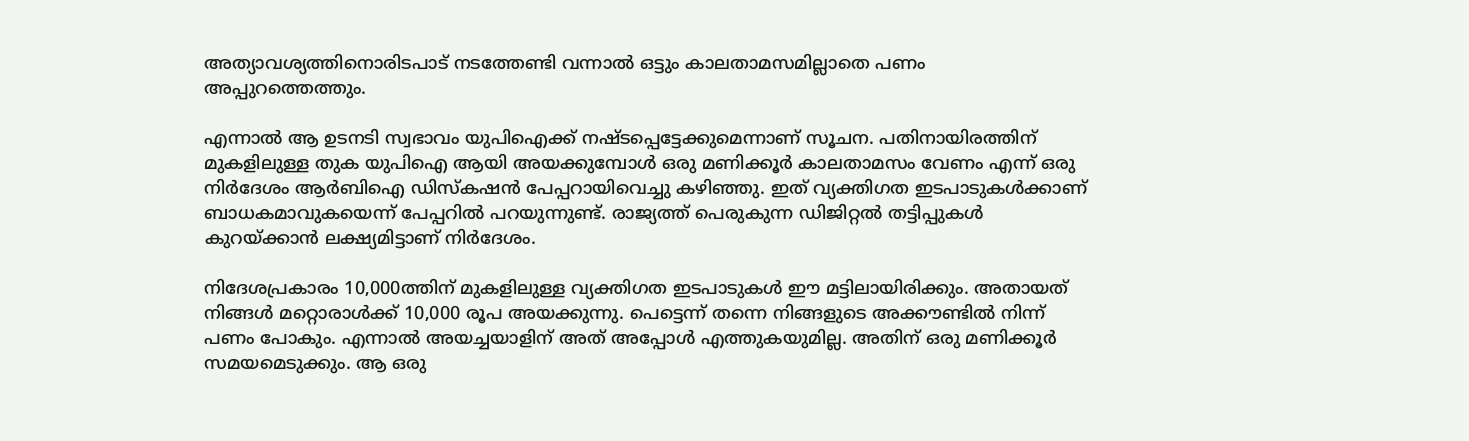അത്യാവശ്യത്തിനൊരിടപാട് നടത്തേണ്ടി വന്നാൽ ഒട്ടും കാലതാമസമില്ലാതെ പണം അപ്പുറത്തെത്തും.

എന്നാൽ ആ ഉടനടി സ്വഭാവം യുപിഐക്ക് നഷ്ടപ്പെട്ടേക്കുമെന്നാണ് സൂചന. പതിനായിരത്തിന് മുകളിലുള്ള തുക യുപിഐ ആയി അയക്കുമ്പോൾ ഒരു മണിക്കൂർ കാലതാമസം വേണം എന്ന് ഒരു നിർദേശം ആർബിഐ ഡിസ്കഷൻ പേപ്പറായിവെച്ചു കഴിഞ്ഞു. ഇത് വ്യക്തിഗത ഇടപാടുകൾക്കാണ് ബാധകമാവുകയെന്ന് പേപ്പറിൽ പറയുന്നുണ്ട്. രാജ്യത്ത് പെരുകുന്ന ഡിജിറ്റൽ തട്ടിപ്പുകൾ കുറയ്ക്കാൻ ലക്ഷ്യമിട്ടാണ് നിർദേശം.

നിദേശപ്രകാരം 10,000ത്തിന് മുകളിലുള്ള വ്യക്തിഗത ഇടപാടുകൾ ഈ മട്ടിലായിരിക്കും. അതായത് നിങ്ങൾ മറ്റൊരാൾക്ക് 10,000 രൂപ അയക്കുന്നു. പെട്ടെന്ന് തന്നെ നിങ്ങളുടെ അക്കൗണ്ടിൽ നിന്ന് പണം പോകും. എന്നാൽ അയച്ചയാളിന് അത് അപ്പോൾ എത്തുകയുമില്ല. അതിന് ഒരു മണിക്കൂർ സമയമെടുക്കും. ആ ഒരു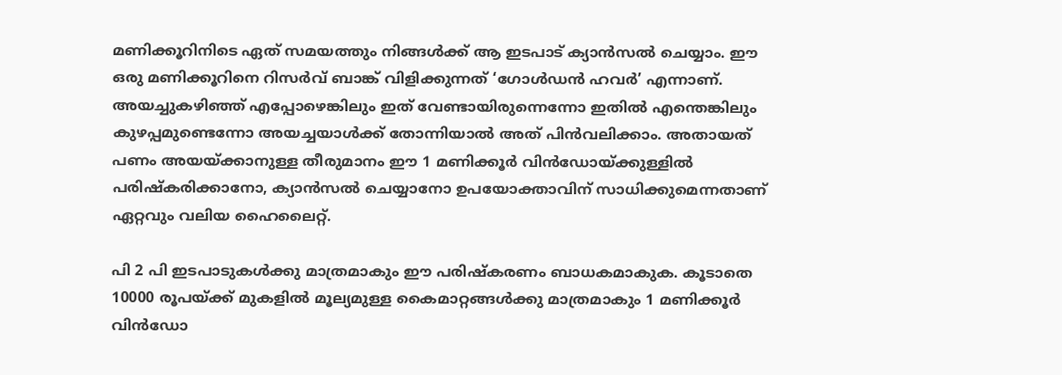മണിക്കൂറിനിടെ ഏത് സമയത്തും നിങ്ങൾക്ക് ആ ഇടപാട് ക്യാൻസൽ ചെയ്യാം. ഈ ഒരു മണിക്കൂറിനെ റിസർവ് ബാങ്ക് വിളിക്കുന്നത് ‘ഗോൾഡൻ ഹവർ’ എന്നാണ്. അയച്ചുകഴിഞ്ഞ് എപ്പോഴെങ്കിലും ഇത് വേണ്ടായിരുന്നെന്നോ ഇതിൽ എന്തെങ്കിലും കുഴപ്പമുണ്ടെന്നോ അയച്ചയാൾക്ക് തോന്നിയാൽ അത് പിൻവലിക്കാം. അതായത് പണം അയയ്ക്കാനുള്ള തീരുമാനം ഈ 1 മണിക്കൂര്‍ വിന്‍ഡോയ്ക്കുള്ളില്‍ പരിഷ്‌കരിക്കാനോ, ക്യാന്‍സല്‍ ചെയ്യാനോ ഉപയോക്താവിന് സാധിക്കുമെന്നതാണ് ഏറ്റവും വലിയ ഹൈലൈറ്റ്.

പി 2 പി ഇടപാടുകള്‍ക്കു മാത്രമാകും ഈ പരിഷ്‌കരണം ബാധകമാകുക. കൂടാതെ 10000 രൂപയ്ക്ക് മുകളില്‍ മൂല്യമുള്ള കൈമാറ്റങ്ങള്‍ക്കു മാത്രമാകും 1 മണിക്കൂര്‍ വിന്‍ഡോ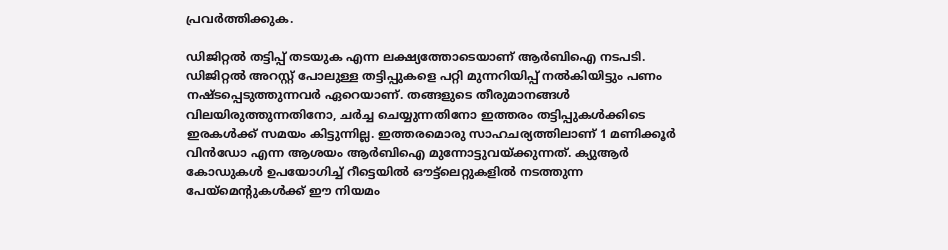പ്രവര്‍ത്തിക്കുക.

ഡിജിറ്റല്‍ തട്ടിപ്പ് തടയുക എന്ന ലക്ഷ്യത്തോടെയാണ് ആര്‍ബിഐ നടപടി. ഡിജിറ്റല്‍ അറസ്റ്റ് പോലുള്ള തട്ടിപ്പുകളെ പറ്റി മുന്നറിയിപ്പ് നല്‍കിയിട്ടും പണം നഷ്ടപ്പെടുത്തുന്നവര്‍ ഏറെയാണ്. തങ്ങളുടെ തീരുമാനങ്ങള്‍ വിലയിരുത്തുന്നതിനോ, ചര്‍ച്ച ചെയ്യുന്നതിനോ ഇത്തരം തട്ടിപ്പുകള്‍ക്കിടെ ഇരകള്‍ക്ക് സമയം കിട്ടുന്നില്ല. ഇത്തരമൊരു സാഹചര്യത്തിലാണ് 1 മണിക്കൂര്‍ വിന്‍ഡോ എന്ന ആശയം ആര്‍ബിഐ മുന്നോട്ടുവയ്ക്കുന്നത്. ക്യുആര്‍ കോഡുകള്‍ ഉപയോഗിച്ച് റീട്ടെയില്‍ ഔട്ട്ലെറ്റുകളില്‍ നടത്തുന്ന പേയ്മെന്റുകള്‍ക്ക് ഈ നിയമം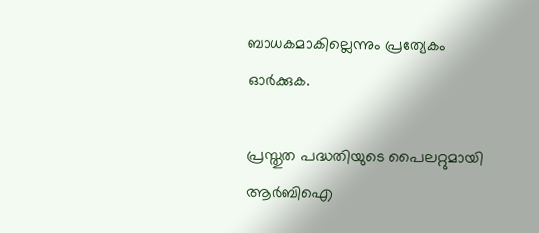ബാധകമാകില്ലെന്നും പ്രത്യേകം ഓര്‍ക്കുക.

പ്രസ്തുത പദ്ധതിയുടെ പൈലറ്റുമായി ആര്‍ബിഐ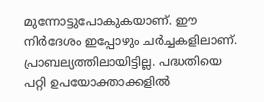മുന്നോട്ടുപോകുകയാണ്. ഈ നിർദേശം ഇപ്പോഴും ചർച്ചകളിലാണ്. പ്രാബല്യത്തിലായിട്ടില്ല. പദ്ധതിയെ പറ്റി ഉപയോക്താക്കളില്‍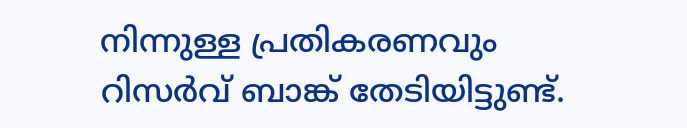നിന്നുള്ള പ്രതികരണവും റിസര്‍വ് ബാങ്ക് തേടിയിട്ടുണ്ട്.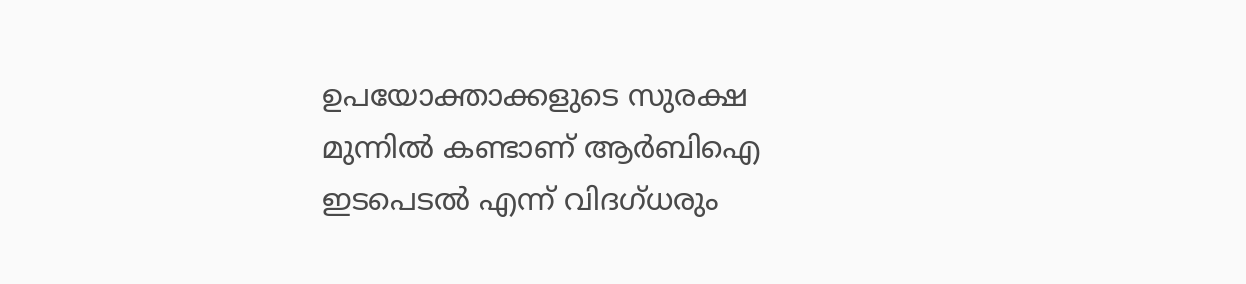ഉപയോക്താക്കളുടെ സുരക്ഷ മുന്നില്‍ കണ്ടാണ് ആര്‍ബിഐ ഇടപെടല്‍ എന്ന് വിദഗ്ധരും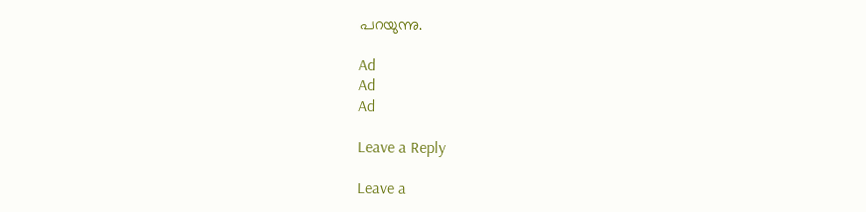പറയുന്നു.

Ad
Ad
Ad

Leave a Reply

Leave a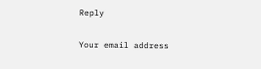Reply

Your email address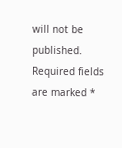will not be published. Required fields are marked *